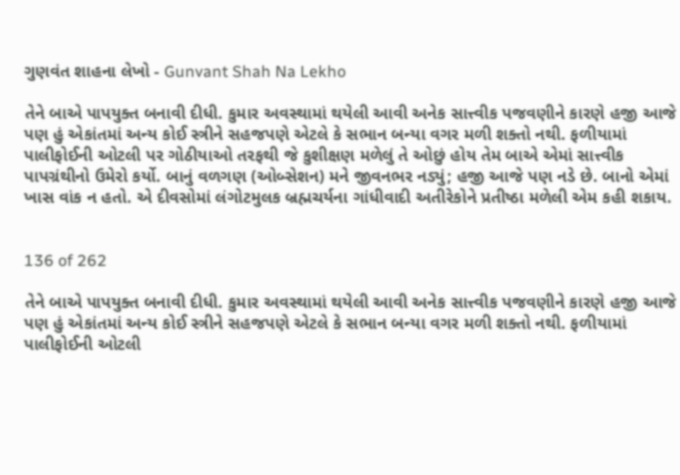ગુણવંત શાહના લેખો - Gunvant Shah Na Lekho

તેને બાએ પાપયુક્ત બનાવી દીધી. કુમાર અવસ્થામાં થયેલી આવી અનેક સાત્ત્વીક પજવણીને કારણે હજી આજે પણ હું એકાંતમાં અન્ય કોઈ સ્ત્રીને સહજપણે એટલે કે સભાન બન્યા વગર મળી શક્તો નથી. ફળીયામાં પાલીફોઈની ઓટલી પર ગોઠીયાઓ તરફથી જે કુશીક્ષણ મળેલું તે ઓછું હોય તેમ બાએ એમાં સાત્ત્વીક પાપગ્રંથીનો ઉમેરો કર્યો. બાનું વળગણ (ઓબ્સેશન) મને જીવનભર નડ્યું; હજી આજે પણ નડે છે. બાનો એમાં ખાસ વાંક ન હતો. એ દીવસોમાં લંગોટમુલક બ્રહ્મચર્યના ગાંધીવાદી અતીરેકોને પ્રતીષ્ઠા મળેલી એમ કહી શકાય.


136 of 262

તેને બાએ પાપયુક્ત બનાવી દીધી. કુમાર અવસ્થામાં થયેલી આવી અનેક સાત્ત્વીક પજવણીને કારણે હજી આજે પણ હું એકાંતમાં અન્ય કોઈ સ્ત્રીને સહજપણે એટલે કે સભાન બન્યા વગર મળી શક્તો નથી. ફળીયામાં પાલીફોઈની ઓટલી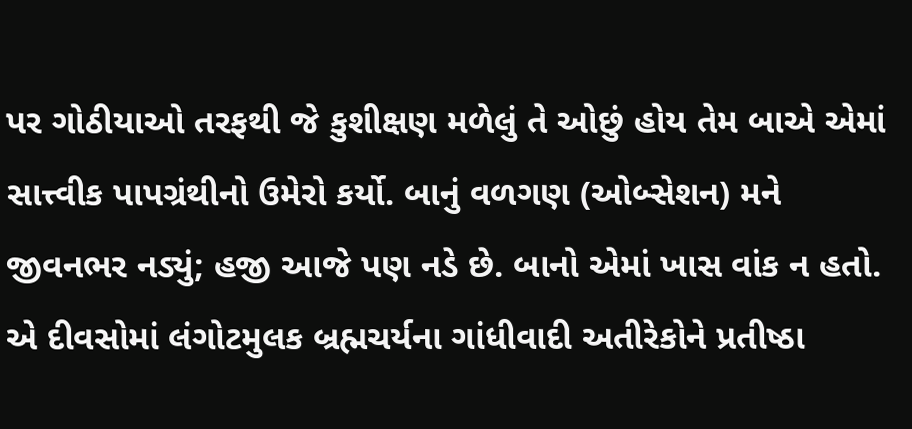પર ગોઠીયાઓ તરફથી જે કુશીક્ષણ મળેલું તે ઓછું હોય તેમ બાએ એમાં સાત્ત્વીક પાપગ્રંથીનો ઉમેરો કર્યો. બાનું વળગણ (ઓબ્સેશન) મને જીવનભર નડ્યું; હજી આજે પણ નડે છે. બાનો એમાં ખાસ વાંક ન હતો. એ દીવસોમાં લંગોટમુલક બ્રહ્મચર્યના ગાંધીવાદી અતીરેકોને પ્રતીષ્ઠા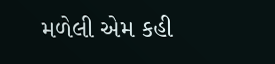મળેલી એમ કહી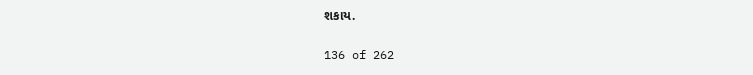શકાય.


136 of 262